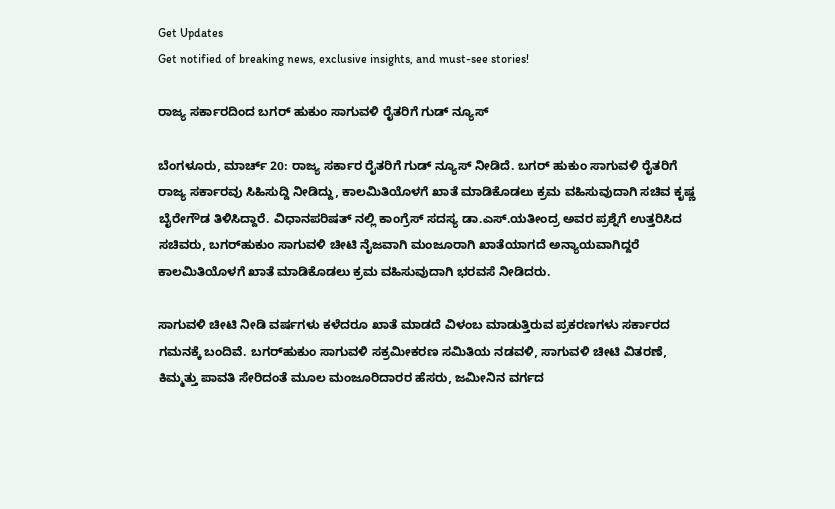Get Updates
Get notified of breaking news, exclusive insights, and must-see stories!

ರಾಜ್ಯ ಸರ್ಕಾರದಿಂದ ಬಗರ್ ಹುಕುಂ ಸಾಗುವಳಿ ರೈತರಿಗೆ ಗುಡ್ ನ್ಯೂಸ್

ಬೆಂಗಳೂರು, ಮಾರ್ಚ್‌ 20: ರಾಜ್ಯ ಸರ್ಕಾರ ರೈತರಿಗೆ ಗುಡ್‌ ನ್ಯೂಸ್‌ ನೀಡಿದೆ. ಬಗರ್ ಹುಕುಂ ಸಾಗುವಳಿ ರೈತರಿಗೆ ರಾಜ್ಯ ಸರ್ಕಾರವು ಸಿಹಿಸುದ್ದಿ ನೀಡಿದ್ದು, ಕಾಲಮಿತಿಯೊಳಗೆ ಖಾತೆ ಮಾಡಿಕೊಡಲು ಕ್ರಮ ವಹಿಸುವುದಾಗಿ ಸಚಿವ ಕೃಷ್ಣ ಬೈರೇಗೌಡ ತಿಳಿಸಿದ್ದಾರೆ. ವಿಧಾನಪರಿಷತ್ ನಲ್ಲಿ ಕಾಂಗ್ರೆಸ್ ಸದಸ್ಯ ಡಾ.ಎಸ್.ಯತೀಂದ್ರ ಅವರ ಪ್ರಶ್ನೆಗೆ ಉತ್ತರಿಸಿದ ಸಚಿವರು, ಬಗರ್‌ಹುಕುಂ ಸಾಗುವಳಿ ಚೀಟಿ ನೈಜವಾಗಿ ಮಂಜೂರಾಗಿ ಖಾತೆಯಾಗದೆ ಅನ್ಯಾಯವಾಗಿದ್ದರೆ ಕಾಲಮಿತಿಯೊಳಗೆ ಖಾತೆ ಮಾಡಿಕೊಡಲು ಕ್ರಮ ವಹಿಸುವುದಾಗಿ ಭರವಸೆ ನೀಡಿದರು.

ಸಾಗುವಳಿ ಚೀಟಿ ನೀಡಿ ವರ್ಷಗಳು ಕಳೆದರೂ ಖಾತೆ ಮಾಡದೆ ವಿಳಂಬ ಮಾಡುತ್ತಿರುವ ಪ್ರಕರಣಗಳು ಸರ್ಕಾರದ ಗಮನಕ್ಕೆ ಬಂದಿವೆ. ಬಗರ್‌ಹುಕುಂ ಸಾಗುವಳಿ ಸಕ್ರಮೀಕರಣ ಸಮಿತಿಯ ನಡವಳಿ, ಸಾಗುವಳಿ ಚೀಟಿ ವಿತರಣೆ, ಕಿಮ್ಮತ್ತು ಪಾವತಿ ಸೇರಿದಂತೆ ಮೂಲ ಮಂಜೂರಿದಾರರ ಹೆಸರು, ಜಮೀನಿನ ವರ್ಗದ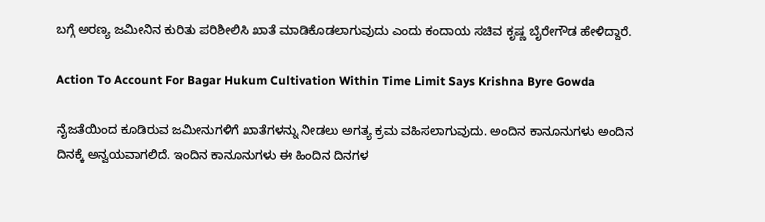ಬಗ್ಗೆ ಅರಣ್ಯ ಜಮೀನಿನ ಕುರಿತು ಪರಿಶೀಲಿಸಿ ಖಾತೆ ಮಾಡಿಕೊಡಲಾಗುವುದು ಎಂದು ಕಂದಾಯ ಸಚಿವ ಕೃಷ್ಣ ಬೈರೇಗೌಡ ಹೇಳಿದ್ದಾರೆ.

Action To Account For Bagar Hukum Cultivation Within Time Limit Says Krishna Byre Gowda

ನೈಜತೆಯಿಂದ ಕೂಡಿರುವ ಜಮೀನುಗಳಿಗೆ ಖಾತೆಗಳನ್ನು ನೀಡಲು ಅಗತ್ಯ ಕ್ರಮ ವಹಿಸಲಾಗುವುದು. ಅಂದಿನ ಕಾನೂನುಗಳು ಅಂದಿನ ದಿನಕ್ಕೆ ಅನ್ವಯವಾಗಲಿದೆ. ಇಂದಿನ ಕಾನೂನುಗಳು ಈ ಹಿಂದಿನ ದಿನಗಳ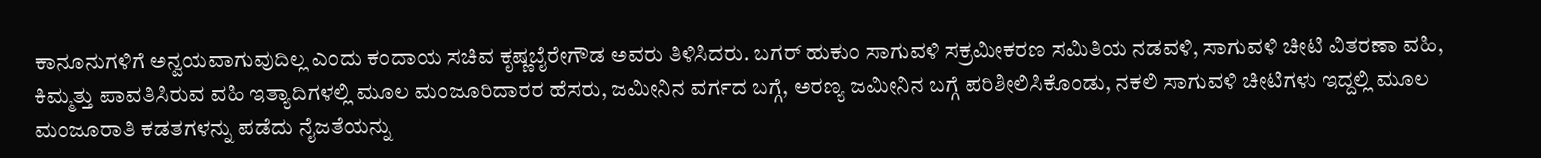ಕಾನೂನುಗಳಿಗೆ ಅನ್ವಯವಾಗುವುದಿಲ್ಲ ಎಂದು ಕಂದಾಯ ಸಚಿವ ಕೃಷ್ಣಬೈರೇಗೌಡ ಅವರು ತಿಳಿಸಿದರು. ಬಗರ್ ಹುಕುಂ ಸಾಗುವಳಿ ಸಕ್ರಮೀಕರಣ ಸಮಿತಿಯ ನಡವಳಿ, ಸಾಗುವಳಿ ಚೀಟಿ ವಿತರಣಾ ವಹಿ, ಕಿಮ್ಮತ್ತು ಪಾವತಿಸಿರುವ ವಹಿ ಇತ್ಯಾದಿಗಳಲ್ಲಿ ಮೂಲ ಮಂಜೂರಿದಾರರ ಹೆಸರು, ಜಮೀನಿನ ವರ್ಗದ ಬಗ್ಗೆ, ಅರಣ್ಯ ಜಮೀನಿನ ಬಗ್ಗೆ ಪರಿಶೀಲಿಸಿಕೊಂಡು, ನಕಲಿ ಸಾಗುವಳಿ ಚೀಟಿಗಳು ಇದ್ದಲ್ಲಿ ಮೂಲ ಮಂಜೂರಾತಿ ಕಡತಗಳನ್ನು ಪಡೆದು ನೈಜತೆಯನ್ನು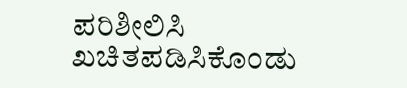ಪರಿಶೀಲಿಸಿ ಖಚಿತಪಡಿಸಿಕೊಂಡು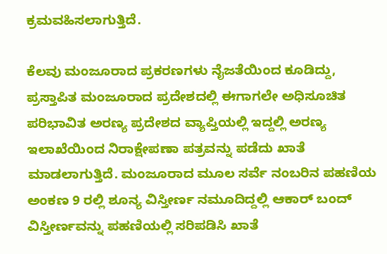ಕ್ರಮವಹಿಸಲಾಗುತ್ತಿದೆ.

ಕೆಲವು ಮಂಜೂರಾದ ಪ್ರಕರಣಗಳು ನೈಜತೆಯಿಂದ ಕೂಡಿದ್ದು, ಪ್ರಸ್ತಾಪಿತ ಮಂಜೂರಾದ ಪ್ರದೇಶದಲ್ಲಿ ಈಗಾಗಲೇ ಅಧಿಸೂಚಿತ ಪರಿಭಾವಿತ ಅರಣ್ಯ ಪ್ರದೇಶದ ವ್ಯಾಪ್ತಿಯಲ್ಲಿ ಇದ್ದಲ್ಲಿ ಅರಣ್ಯ ಇಲಾಖೆಯಿಂದ ನಿರಾಕ್ಷೇಪಣಾ ಪತ್ರವನ್ನು ಪಡೆದು ಖಾತೆ ಮಾಡಲಾಗುತ್ತಿದೆ. ಮಂಜೂರಾದ ಮೂಲ ಸರ್ವೆ ನಂಬರಿನ ಪಹಣಿಯ ಅಂಕಣ 9 ರಲ್ಲಿ ಶೂನ್ಯ ವಿಸ್ತೀರ್ಣ ನಮೂದಿದ್ದಲ್ಲಿ ಆಕಾರ್‌ ಬಂದ್ ವಿಸ್ತೀರ್ಣವನ್ನು ಪಹಣಿಯಲ್ಲಿ ಸರಿಪಡಿಸಿ ಖಾತೆ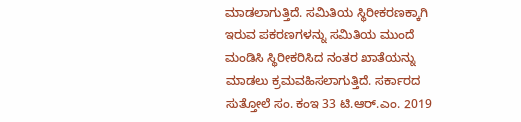ಮಾಡಲಾಗುತ್ತಿದೆ. ಸಮಿತಿಯ ಸ್ಥಿರೀಕರಣಕ್ಕಾಗಿ ಇರುವ ಪಕರಣಗಳನ್ನು ಸಮಿತಿಯ ಮುಂದೆ ಮಂಡಿಸಿ ಸ್ಥಿರೀಕರಿಸಿದ ನಂತರ ಖಾತೆಯನ್ನು ಮಾಡಲು ಕ್ರಮವಹಿಸಲಾಗುತ್ತಿದೆ. ಸರ್ಕಾರದ ಸುತ್ತೋಲೆ ಸಂ. ಕಂಇ 33 ಟಿ.ಆರ್.ಎಂ. 2019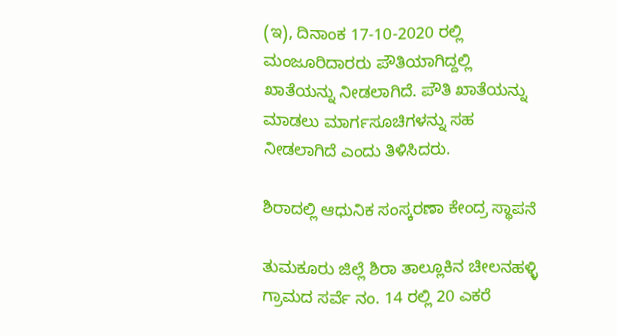(ಇ), ದಿನಾಂಕ 17-10-2020 ರಲ್ಲಿ ಮಂಜೂರಿದಾರರು ಪೌತಿಯಾಗಿದ್ದಲ್ಲಿ ಖಾತೆಯನ್ನು ನೀಡಲಾಗಿದೆ. ಪೌತಿ ಖಾತೆಯನ್ನು ಮಾಡಲು ಮಾರ್ಗಸೂಚಿಗಳನ್ನು ಸಹ ನೀಡಲಾಗಿದೆ ಎಂದು ತಿಳಿಸಿದರು.

ಶಿರಾದಲ್ಲಿ ಆಧುನಿಕ ಸಂಸ್ಕರಣಾ ಕೇಂದ್ರ ಸ್ಥಾಪನೆ

ತುಮಕೂರು ಜಿಲ್ಲೆ ಶಿರಾ ತಾಲ್ಲೂಕಿನ ಚೀಲನಹಳ್ಳಿ ಗ್ರಾಮದ ಸರ್ವೆ ನಂ. 14 ರಲ್ಲಿ 20 ಎಕರೆ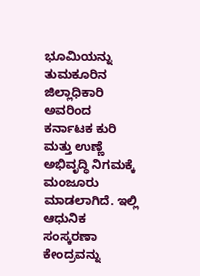ಭೂಮಿಯನ್ನು ತುಮಕೂರಿನ ಜಿಲ್ಲಾಧಿಕಾರಿ ಅವರಿಂದ ಕರ್ನಾಟಕ ಕುರಿ ಮತ್ತು ಉಣ್ಣೆ ಅಭಿವೃದ್ಧಿ ನಿಗಮಕ್ಕೆ ಮಂಜೂರು ಮಾಡಲಾಗಿದೆ. ಇಲ್ಲಿ ಆಧುನಿಕ ಸಂಸ್ಕರಣಾ ಕೇಂದ್ರವನ್ನು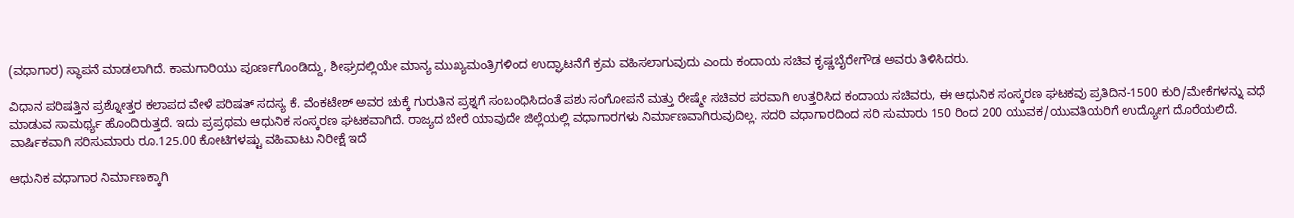(ವಧಾಗಾರ) ಸ್ಥಾಪನೆ ಮಾಡಲಾಗಿದೆ. ಕಾಮಗಾರಿಯು ಪೂರ್ಣಗೊಂಡಿದ್ದು, ಶೀಘ್ರದಲ್ಲಿಯೇ ಮಾನ್ಯ ಮುಖ್ಯಮಂತ್ರಿಗಳಿಂದ ಉದ್ಘಾಟನೆಗೆ ಕ್ರಮ ವಹಿಸಲಾಗುವುದು ಎಂದು ಕಂದಾಯ ಸಚಿವ ಕೃಷ್ಣಬೈರೇಗೌಡ ಅವರು ತಿಳಿಸಿದರು.

ವಿಧಾನ ಪರಿಷತ್ತಿನ ಪ್ರಶ್ನೋತ್ತರ ಕಲಾಪದ ವೇಳೆ ಪರಿಷತ್ ಸದಸ್ಯ ಕೆ. ವೆಂಕಟೇಶ್ ಅವರ ಚುಕ್ಕೆ ಗುರುತಿನ ಪ್ರಶ್ನಗೆ ಸಂಬಂಧಿಸಿದಂತೆ ಪಶು ಸಂಗೋಪನೆ ಮತ್ತು ರೇಷ್ಮೇ ಸಚಿವರ ಪರವಾಗಿ ಉತ್ತರಿಸಿದ ಕಂದಾಯ ಸಚಿವರು, ಈ ಆಧುನಿಕ ಸಂಸ್ಕರಣ ಘಟಕವು ಪ್ರತಿದಿನ-1500 ಕುರಿ/ಮೇಕೆಗಳನ್ನು ವಧೆ ಮಾಡುವ ಸಾಮರ್ಥ್ಯ ಹೊಂದಿರುತ್ತದೆ. ಇದು ಪ್ರಪ್ರಥಮ ಆಧುನಿಕ ಸಂಸ್ಕರಣ ಘಟಕವಾಗಿದೆ. ರಾಜ್ಯದ ಬೇರೆ ಯಾವುದೇ ಜಿಲ್ಲೆಯಲ್ಲಿ ವಧಾಗಾರಗಳು ನಿರ್ಮಾಣವಾಗಿರುವುದಿಲ್ಲ. ಸದರಿ ವಧಾಗಾರದಿಂದ ಸರಿ ಸುಮಾರು 150 ರಿಂದ 200 ಯುವಕ/ಯುವತಿಯರಿಗೆ ಉದ್ಯೋಗ ದೊರೆಯಲಿದೆ. ವಾರ್ಷಿಕವಾಗಿ ಸರಿಸುಮಾರು ರೂ.125.00 ಕೋಟಿಗಳಷ್ಟು ವಹಿವಾಟು ನಿರೀಕ್ಷೆ ಇದೆ

ಆಧುನಿಕ ವಧಾಗಾರ ನಿರ್ಮಾಣಕ್ಕಾಗಿ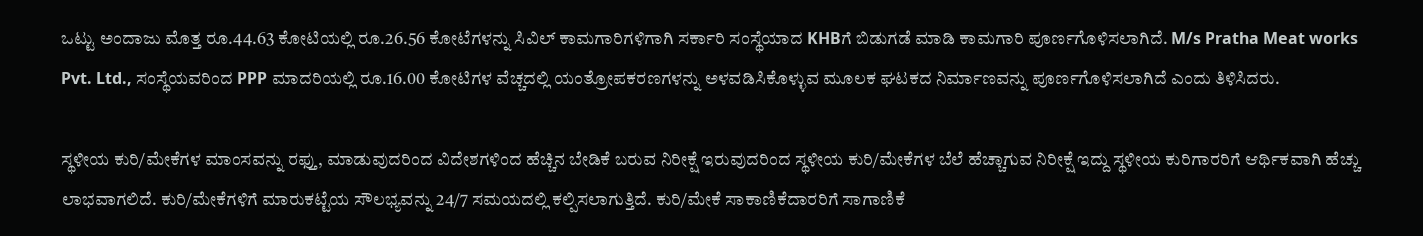ಒಟ್ಟು ಅಂದಾಜು ಮೊತ್ತ ರೂ.44.63 ಕೋಟಿಯಲ್ಲಿ ರೂ.26.56 ಕೋಟೆಗಳನ್ನು ಸಿವಿಲ್ ಕಾಮಗಾರಿಗಳಿಗಾಗಿ ಸರ್ಕಾರಿ ಸಂಸ್ಥೆಯಾದ KHBಗೆ ಬಿಡುಗಡೆ ಮಾಡಿ ಕಾಮಗಾರಿ ಪೂರ್ಣಗೊಳಿಸಲಾಗಿದೆ. M/s Pratha Meat works Pvt. Ltd., ಸಂಸ್ಥೆಯವರಿಂದ PPP ಮಾದರಿಯಲ್ಲಿ ರೂ.16.00 ಕೋಟಿಗಳ ವೆಚ್ಚದಲ್ಲಿ ಯಂತ್ರೋಪಕರಣಗಳನ್ನು ಅಳವಡಿಸಿಕೊಳ್ಳುವ ಮೂಲಕ ಘಟಕದ ನಿರ್ಮಾಣವನ್ನು ಪೂರ್ಣಗೊಳಿಸಲಾಗಿದೆ ಎಂದು ತಿಳಿಸಿದರು.

ಸ್ಥಳೀಯ ಕುರಿ/ಮೇಕೆಗಳ ಮಾಂಸವನ್ನು ರಫ್ತು, ಮಾಡುವುದರಿಂದ ವಿದೇಶಗಳಿಂದ ಹೆಚ್ಚಿನ ಬೇಡಿಕೆ ಬರುವ ನಿರೀಕ್ಷೆ ಇರುವುದರಿಂದ ಸ್ಥಳೀಯ ಕುರಿ/ಮೇಕೆಗಳ ಬೆಲೆ ಹೆಚ್ಚಾಗುವ ನಿರೀಕ್ಷೆ ಇದ್ದು ಸ್ಥಳೀಯ ಕುರಿಗಾರರಿಗೆ ಆರ್ಥಿಕವಾಗಿ ಹೆಚ್ಚು ಲಾಭವಾಗಲಿದೆ. ಕುರಿ/ಮೇಕೆಗಳಿಗೆ ಮಾರುಕಟ್ಟೆಯ ಸೌಲಭ್ಯವನ್ನು 24/7 ಸಮಯದಲ್ಲಿ ಕಲ್ಪಿಸಲಾಗುತ್ತಿದೆ. ಕುರಿ/ಮೇಕೆ ಸಾಕಾಣಿಕೆದಾರರಿಗೆ ಸಾಗಾಣಿಕೆ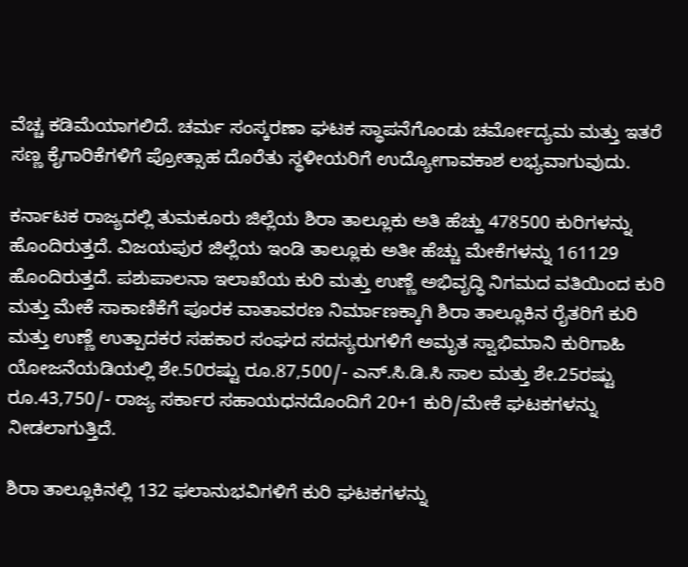ವೆಚ್ಚ ಕಡಿಮೆಯಾಗಲಿದೆ. ಚರ್ಮ ಸಂಸ್ಕರಣಾ ಘಟಕ ಸ್ಥಾಪನೆಗೊಂಡು ಚರ್ಮೋದ್ಯಮ ಮತ್ತು ಇತರೆ ಸಣ್ಣ ಕೈಗಾರಿಕೆಗಳಿಗೆ ಪ್ರೋತ್ಸಾಹ ದೊರೆತು ಸ್ಥಳೀಯರಿಗೆ ಉದ್ಯೋಗಾವಕಾಶ ಲಭ್ಯವಾಗುವುದು.

ಕರ್ನಾಟಕ ರಾಜ್ಯದಲ್ಲಿ ತುಮಕೂರು ಜಿಲ್ಲೆಯ ಶಿರಾ ತಾಲ್ಲೂಕು ಅತಿ ಹೆಚ್ಹು 478500 ಕುರಿಗಳನ್ನು ಹೊಂದಿರುತ್ತದೆ. ವಿಜಯಪುರ ಜಿಲ್ಲೆಯ ಇಂಡಿ ತಾಲ್ಲೂಕು ಅತೀ ಹೆಚ್ಚು ಮೇಕೆಗಳನ್ನು 161129 ಹೊಂದಿರುತ್ತದೆ. ಪಶುಪಾಲನಾ ಇಲಾಖೆಯ ಕುರಿ ಮತ್ತು ಉಣ್ಣೆ ಅಭಿವೃದ್ಧಿ ನಿಗಮದ ವತಿಯಿಂದ ಕುರಿ ಮತ್ತು ಮೇಕೆ ಸಾಕಾಣಿಕೆಗೆ ಪೂರಕ ವಾತಾವರಣ ನಿರ್ಮಾಣಕ್ಕಾಗಿ ಶಿರಾ ತಾಲ್ಲೂಕಿನ ರೈತರಿಗೆ ಕುರಿ ಮತ್ತು ಉಣ್ಣೆ ಉತ್ಪಾದಕರ ಸಹಕಾರ ಸಂಘದ ಸದಸ್ಯರುಗಳಿಗೆ ಅಮೃತ ಸ್ವಾಭಿಮಾನಿ ಕುರಿಗಾಹಿ ಯೋಜನೆಯಡಿಯಲ್ಲಿ ಶೇ.50ರಷ್ಟು ರೂ.87,500/- ಎನ್.ಸಿ.ಡಿ.ಸಿ ಸಾಲ ಮತ್ತು ಶೇ.25ರಷ್ಟು ರೂ.43,750/- ರಾಜ್ಯ ಸರ್ಕಾರ ಸಹಾಯಧನದೊಂದಿಗೆ 20+1 ಕುರಿ/ಮೇಕೆ ಘಟಕಗಳನ್ನು ನೀಡಲಾಗುತ್ತಿದೆ.

ಶಿರಾ ತಾಲ್ಲೂಕಿನಲ್ಲಿ 132 ಫಲಾನುಭವಿಗಳಿಗೆ ಕುರಿ ಘಟಕಗಳನ್ನು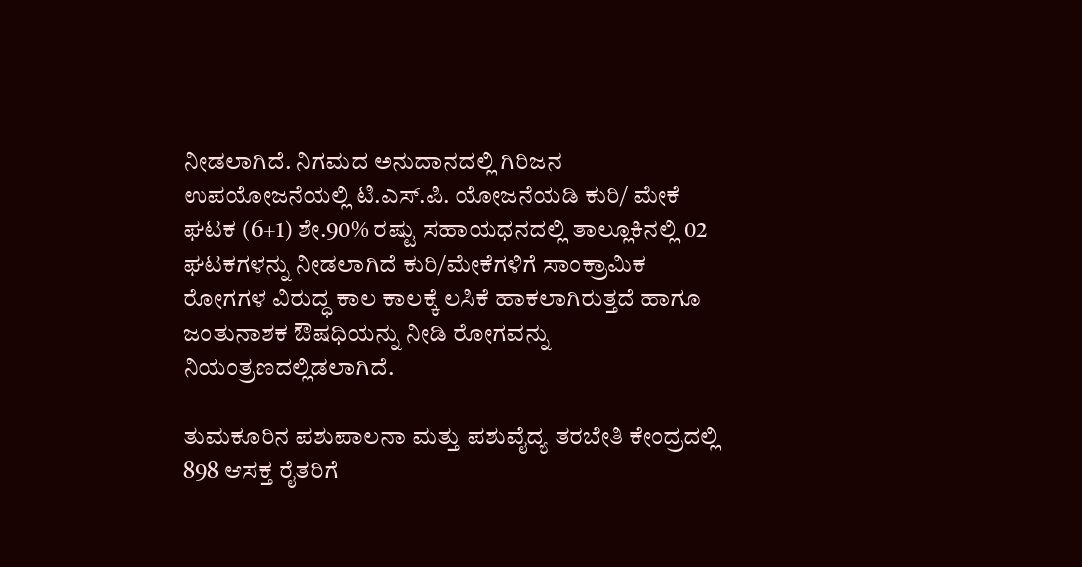ನೀಡಲಾಗಿದೆ. ನಿಗಮದ ಅನುದಾನದಲ್ಲಿ ಗಿರಿಜನ ಉಪಯೋಜನೆಯಲ್ಲಿ ಟಿ.ಎಸ್.ಪಿ. ಯೋಜನೆಯಡಿ ಕುರಿ/ ಮೇಕೆ ಘಟಕ (6+1) ಶೇ.90% ರಷ್ಟು ಸಹಾಯಧನದಲ್ಲಿ ತಾಲ್ಲೂಕಿನಲ್ಲಿ 02 ಘಟಕಗಳನ್ನು ನೀಡಲಾಗಿದೆ ಕುರಿ/ಮೇಕೆಗಳಿಗೆ ಸಾಂಕ್ರಾಮಿಕ ರೋಗಗಳ ವಿರುದ್ಧ ಕಾಲ ಕಾಲಕ್ಕೆ ಲಸಿಕೆ ಹಾಕಲಾಗಿರುತ್ತದೆ ಹಾಗೂ ಜಂತುನಾಶಕ ಔಷಧಿಯನ್ನು ನೀಡಿ ರೋಗವನ್ನು ನಿಯಂತ್ರಣದಲ್ಲಿಡಲಾಗಿದೆ.

ತುಮಕೂರಿನ ಪಶುಪಾಲನಾ ಮತ್ತು ಪಶುವೈದ್ಯ ತರಬೇತಿ ಕೇಂದ್ರದಲ್ಲಿ 898 ಆಸಕ್ತ ರೈತರಿಗೆ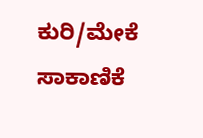ಕುರಿ/ಮೇಕೆ ಸಾಕಾಣಿಕೆ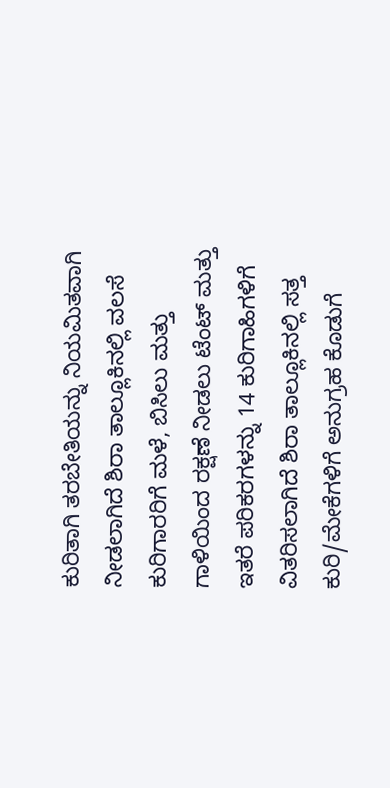ಕುರಿತಾಗಿ ತರಬೇತಿಯನ್ನು ನಿಯಮಿತವಾಗಿ ನೀಡಲಾಗಿದೆ ಶಿರಾ ತಾಲ್ಲೂಕಿನಲ್ಲಿ ವಲಸೆ ಕುರಿಗಾರರಿಗೆ ಮಳೆ, ಬಿಸಿಲು ಮತ್ತು ಗಾಳಿಯಿಂದ ರಕ್ಷಣೆ ನೀಡಲು ಟೆಂಟ್ ಮತ್ತು ಇತರೆ ಪರಿಕರಗಳನ್ನು 14 ಕುರಿಗಾಹಿಗಳಿಗೆ ವಿತರಿಸಲಾಗಿದೆ ಶಿರಾ ತಾಲ್ಲೂಕಿನಲ್ಲಿ ಸತ್ತ ಕುರಿ/ಮೇಕೆಗಳಿಗೆ ಅನುಗ್ರಹ ಕೊಡುಗೆ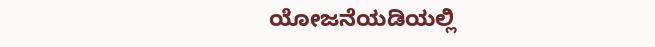ಯೋಜನೆಯಡಿಯಲ್ಲಿ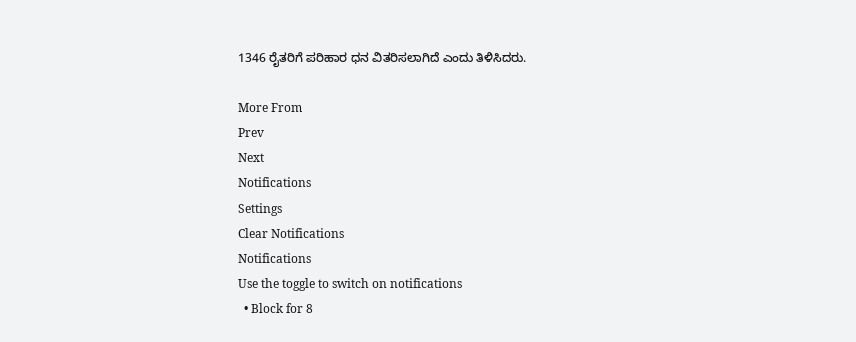1346 ರೈತರಿಗೆ ಪರಿಹಾರ ಧನ ವಿತರಿಸಲಾಗಿದೆ ಎಂದು ತಿಳಿಸಿದರು.

More From
Prev
Next
Notifications
Settings
Clear Notifications
Notifications
Use the toggle to switch on notifications
  • Block for 8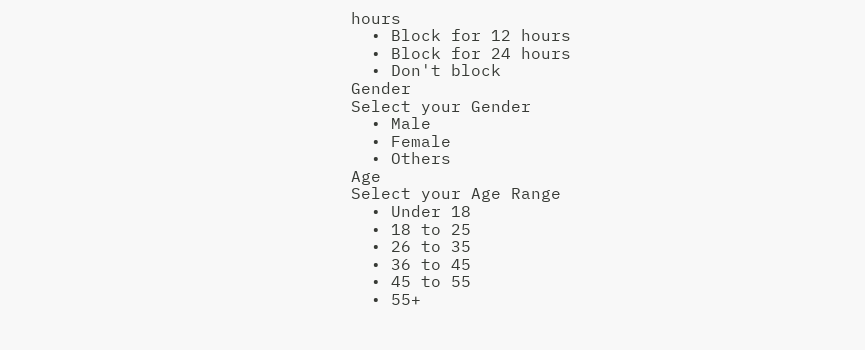hours
  • Block for 12 hours
  • Block for 24 hours
  • Don't block
Gender
Select your Gender
  • Male
  • Female
  • Others
Age
Select your Age Range
  • Under 18
  • 18 to 25
  • 26 to 35
  • 36 to 45
  • 45 to 55
  • 55+